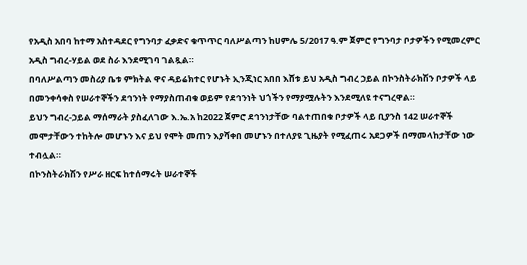የአዲስ አበባ ከተማ አስተዳደር የግንባታ ፈቃድና ቁጥጥር ባለሥልጣን ከሀምሌ 5/2017 ዓ.ም ጀምሮ የግንባታ ቦታዎችን የሚመረምር አዲስ ግብረ-ሃይል ወደ ስራ እንደሚገባ ገልጿል።
በባለሥልጣን መስሪያ ቤቱ ምክትል ዋና ዳይሬክተር የሆኑት ኢንጂነር አበበ እሸቱ ይህ አዲስ ግብረ ኃይል በኮንስትራክሽን ቦታዎች ላይ በመንቀሳቀስ የሠራተኞችን ደኅንነት የማያስጠብቁ ወይም የደኅንነት ህጎችን የማያሟሉትን እንደሚለዩ ተናግረዋል።
ይህን ግብረ-ኃይል ማሰማራት ያስፈለገው እ.ኤ.አ ከ2022 ጀምሮ ደኅንነታቸው ባልተጠበቁ ቦታዎች ላይ ቢያንስ 142 ሠራተኞች መሞታቸውን ተከትሎ መሆኑን እና ይህ የሞት መጠን እያሻቀበ መሆኑን በተለያዩ ጊዜያት የሚፈጠሩ አደጋዎች በማመላከታቸው ነው ተብሏል።
በኮንስትራክሽን የሥራ ዘርፍ ከተሰማሩት ሠራተኞች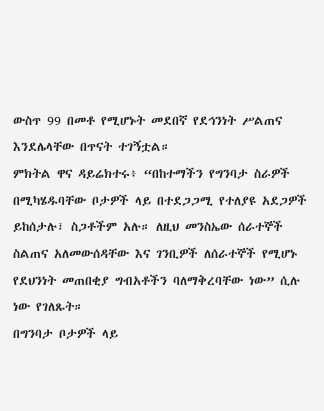ውስጥ 99 በመቶ የሚሆኑት መደበኛ የደኅንነት ሥልጠና እንደሌላቸው በጥናት ተገኝቷል።
ምክትል ዋና ዳይሬክተሩ፥ “በከተማችን የግንባታ ስራዎች በሚካሄዱባቸው ቦታዎች ላይ በተደጋጋሚ የተለያዩ አደጋዎች ይከሰታሉ፣ ስጋቶችም አሉ። ለዚህ መንስኤው ሰራተኞች ስልጠና አለመውሰዳቸው እና ገንቢዎች ለሰራተኞች የሚሆኑ የደህንነት መጠበቂያ ግብአቶችን ባለማቅረባቸው ነው” ሲሉ ነው የገለጹት።
በግንባታ ቦታዎች ላይ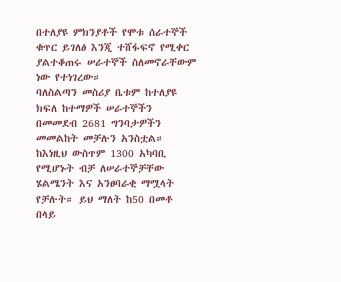በተለያዩ ምክንያቶች የሞቱ ሰራተኞች ቁጥር ይገለፅ እንጂ ተሸፋፍኖ የሚቀር ያልተቆጠሩ ሠራተኞች ስለመኖራቸውም ነው የተነገረው።
ባለስልጣን መስሪያ ቤቱም ከተለያዩ ክፍለ ከተማዎች ሠራተኞችን በመመደብ 2681 ግንባታዎችን መመልከት መቻሉን አንስቷል።
ከእነዚህ ውስጥም 1300 አካባቢ የሚሆኑት ብቻ ለሠራተኞቻቸው ሄልሜንት እና አንፀባራቂ ማሟላት የቻሉት። ይህ ማለት ከ50 በመቶ በላይ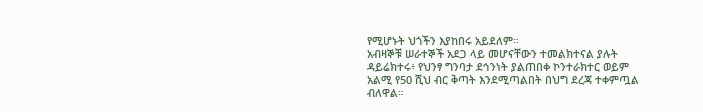የሚሆኑት ህጎችን እያከበሩ አይደለም።
አብዛኞቹ ሠራተኞች አደጋ ላይ መሆናቸውን ተመልክተናል ያሉት ዳይሬክተሩ፥ የህንፃ ግንባታ ደኅንነት ያልጠበቀ ኮንተራክተር ወይም አልሚ የ50 ሺህ ብር ቅጣት እንደሚጣልበት በህግ ደረጃ ተቀምጧል ብለዋል።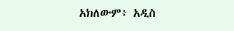አክለውም፥ አዲስ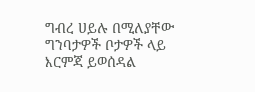ግብረ ሀይሉ በሚለያቸው ግንባታዎች ቦታዎች ላይ እርምጃ ይወሰዳል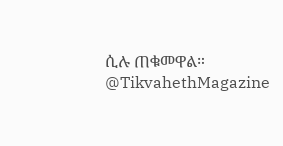ሲሉ ጠቁመዋል።
@TikvahethMagazine